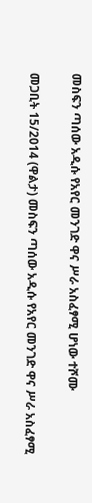መስፍን ጣሰው አዲሱ የአየር መንገድ ዋና ሥራ አስፈፃሚ ሆነው ተሾሙ

መጋቢት 15/2014 (ዋልታ) መስፍን ጣሰው አዲሱ የአየር መንገድ ዋና ሥራ አስፈፃሚ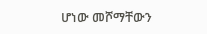ሆነው መሾማቸውን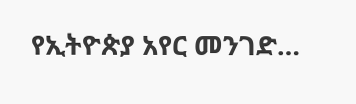የኢትዮጵያ አየር መንገድ…